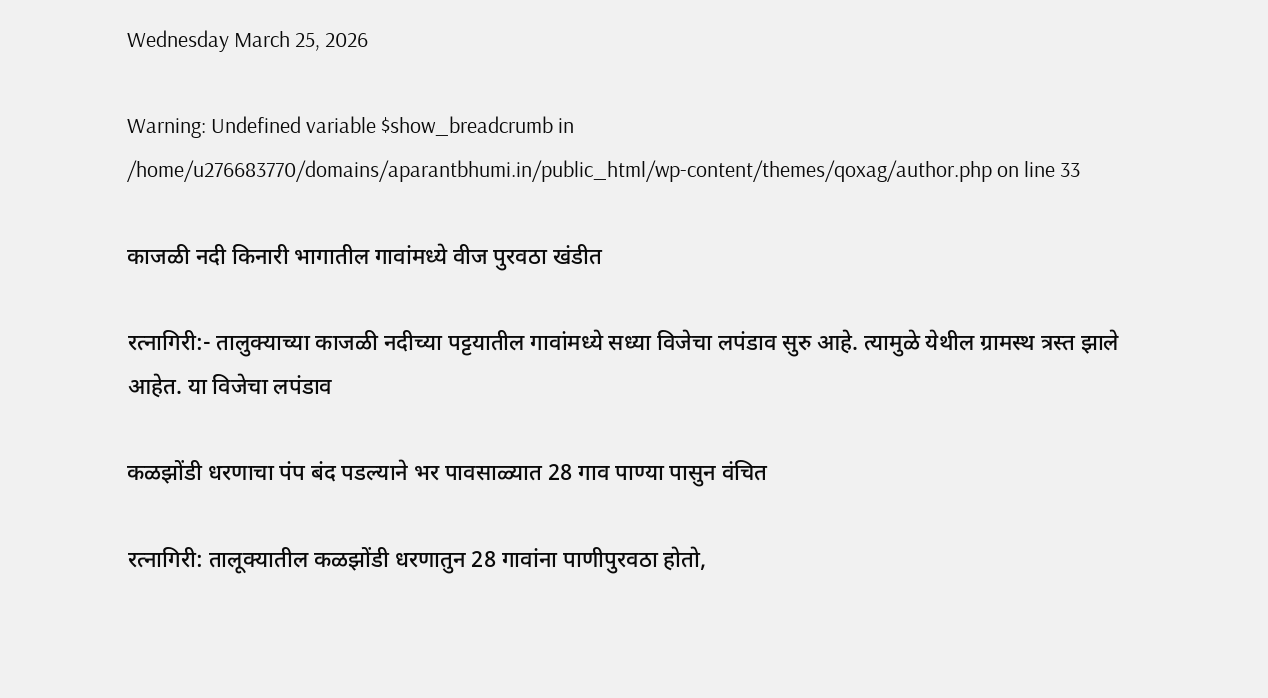Wednesday March 25, 2026

Warning: Undefined variable $show_breadcrumb in /home/u276683770/domains/aparantbhumi.in/public_html/wp-content/themes/qoxag/author.php on line 33

काजळी नदी किनारी भागातील गावांमध्ये वीज पुरवठा खंडीत

रत्नागिरी:- तालुक्याच्या काजळी नदीच्या पट्टयातील गावांमध्ये सध्या विजेचा लपंडाव सुरु आहे. त्यामुळे येथील ग्रामस्थ त्रस्त झाले आहेत. या विजेचा लपंडाव

कळझोंडी धरणाचा पंप बंद पडल्याने भर पावसाळ्यात 28 गाव पाण्या पासुन वंचित

रत्नागिरी: तालूक्यातील कळझोंडी धरणातुन 28 गावांना पाणीपुरवठा होतो,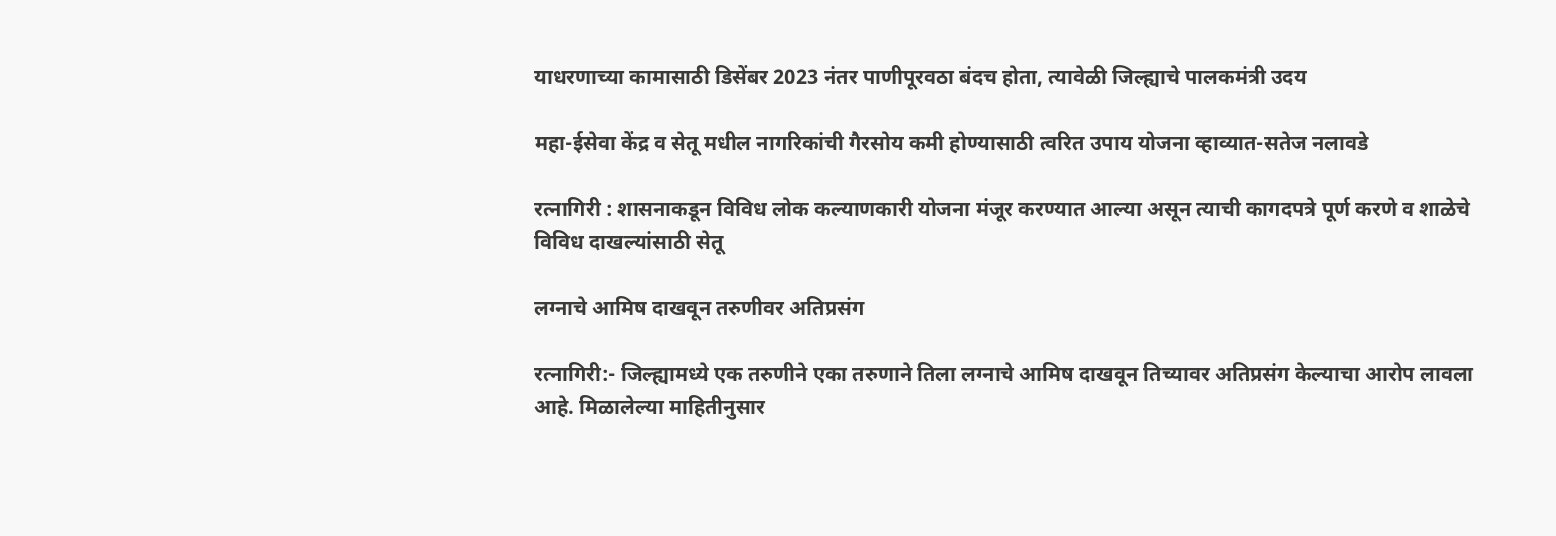याधरणाच्या कामासाठी डिसेंबर 2023 नंतर पाणीपूरवठा बंदच होता, त्यावेळी जिल्ह्याचे पालकमंत्री उदय

महा-ईसेवा केंद्र व सेतू मधील नागरिकांची गैरसोय कमी होण्यासाठी त्वरित उपाय योजना व्हाव्यात-सतेज नलावडे

रत्नागिरी : शासनाकडून विविध लोक कल्याणकारी योजना मंजूर करण्यात आल्या असून त्याची कागदपत्रे पूर्ण करणे व शाळेचे विविध दाखल्यांसाठी सेतू

लग्नाचे आमिष दाखवून तरुणीवर अतिप्रसंग

रत्नागिरी:- जिल्ह्यामध्ये एक तरुणीने एका तरुणाने तिला लग्नाचे आमिष दाखवून तिच्यावर अतिप्रसंग केल्याचा आरोप लावला आहे. मिळालेल्या माहितीनुसार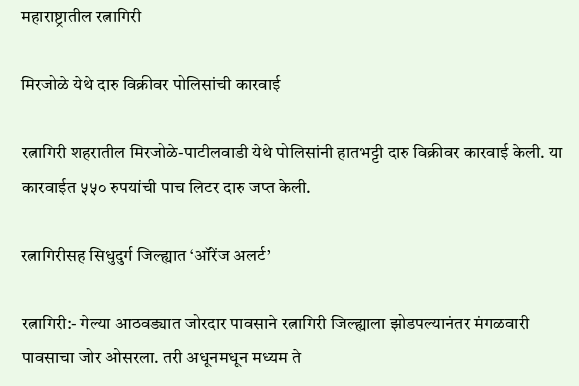महाराष्ट्रातील रत्नागिरी

मिरजोळे येथे दारु विक्रीवर पोलिसांची कारवाई

रत्नागिरी शहरातील मिरजोळे-पाटीलवाडी येथे पोलिसांनी हातभट्टी दारु विक्रीवर कारवाई केली. या कारवाईत ५५० रुपयांची पाच लिटर दारु जप्त केली.

रत्नागिरीसह सिधुदुर्ग जिल्ह्यात ‘ऑरेंज अलर्ट’

रत्नागिरी:- गेल्या आठवड्यात जोरदार पावसाने रत्नागिरी जिल्ह्याला झोडपल्यानंतर मंगळवारी पावसाचा जोर ओसरला. तरी अधूनमधून मध्यम ते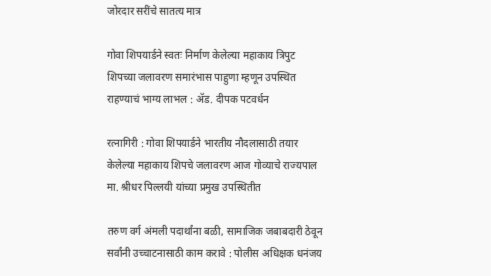जोरदार सरींचे सातत्य मात्र

गोवा शिपयार्डने स्वतः निर्माण केलेल्या महाकाय त्रिपुट शिपच्या जलावरण समारंभास पाहुणा म्हणून उपस्थित राहण्याचं भाग्य लाभल : ॲड. दीपक पटवर्धन

रत्नागिरी : गोवा शिपयार्डने भारतीय नौदलासाठी तयार केलेल्या महाकाय शिपचे जलावरण आज गोव्याचे राज्यपाल मा. श्रीधर पिल्लयी यांच्या प्रमुख उपस्थितीत

तरुण वर्ग अंमली पदार्थांना बळी, सामाजिक जबाबदारी ठेवून सर्वांनी उच्चाटनासाठी काम करावे : पोलीस अधिक्षक धनंजय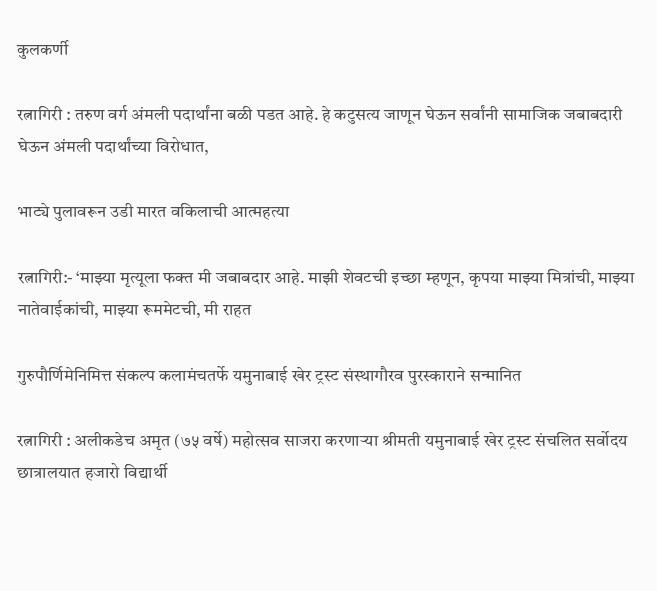कुलकर्णी

रत्नागिरी : तरुण वर्ग अंमली पदार्थांना बळी पडत आहे. हे कटुसत्य जाणून घेऊन सर्वांनी सामाजिक जबाबदारी घेऊन अंमली पदार्थांच्या विरोधात,

भाट्ये पुलावरून उडी मारत वकिलाची आत्महत्या

रत्नागिरी:- ‘माझ्या मृत्यूला फक्त मी जबाबदार आहे. माझी शेवटची इच्छा म्हणून, कृपया माझ्या मित्रांची, माझ्या नातेवाईकांची, माझ्या रूममेटची, मी राहत

गुरुपौर्णिमेनिमित्त संकल्प कलामंचतर्फे यमुनाबाई खेर ट्रस्ट संस्थागौरव पुरस्काराने सन्मानित

रत्नागिरी : अलीकडेच अमृत (७५ वर्षे) महोत्सव साजरा करणाऱ्या श्रीमती यमुनाबाई खेर ट्रस्ट संचलित सर्वोदय छात्रालयात हजारो विद्यार्थी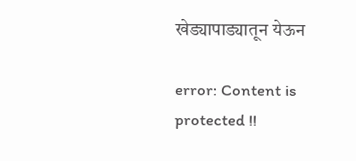खेड्यापाड्यातून येऊन

error: Content is protected !!